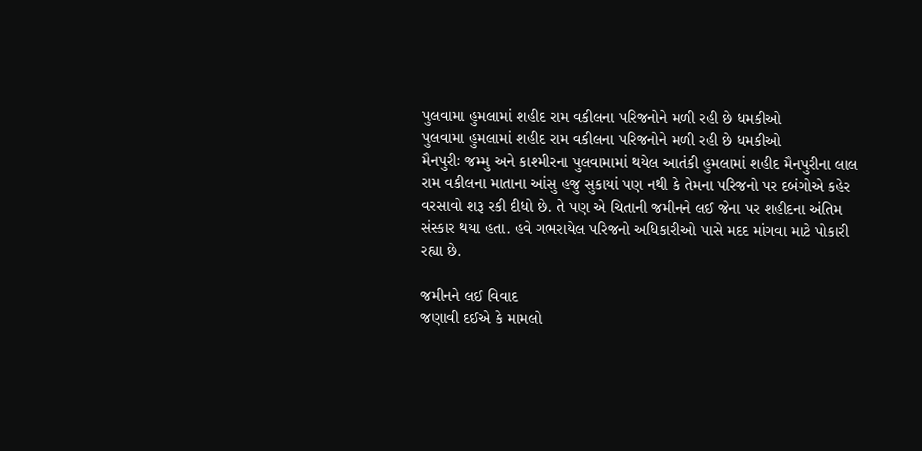પુલવામા હુમલામાં શહીદ રામ વકીલના પરિજનોને મળી રહી છે ધમકીઓ
પુલવામા હુમલામાં શહીદ રામ વકીલના પરિજનોને મળી રહી છે ધમકીઓ
મૈનપુરીઃ જમ્મુ અને કાશ્મીરના પુલવામામાં થયેલ આતંકી હુમલામાં શહીદ મૈનપુરીના લાલ રામ વકીલના માતાના આંસુ હજુ સુકાયાં પણ નથી કે તેમના પરિજનો પર દબંગોએ કહેર વરસાવો શરૂ રકી દીધો છે. તે પણ એ ચિતાની જમીનને લઈ જેના પર શહીદના અંતિમ સંસ્કાર થયા હતા. હવે ગભરાયેલ પરિજનો અધિકારીઓ પાસે મદદ માંગવા માટે પોકારી રહ્યા છે.

જમીનને લઈ વિવાદ
જણાવી દઈએ કે મામલો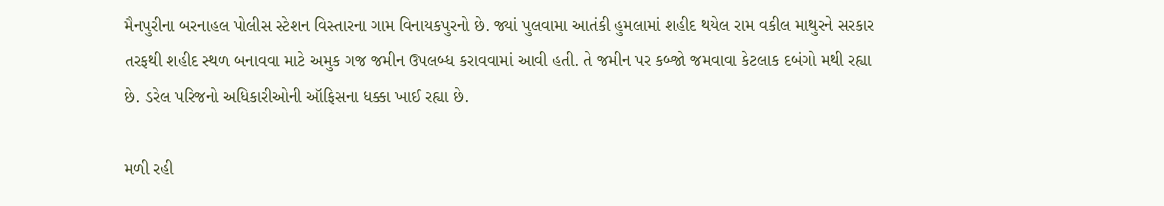મૈનપુરીના બરનાહલ પોલીસ સ્ટેશન વિસ્તારના ગામ વિનાયકપુરનો છે. જ્યાં પુલવામા આતંકી હુમલામાં શહીદ થયેલ રામ વકીલ માથુરને સરકાર તરફથી શહીદ સ્થળ બનાવવા માટે અમુક ગજ જમીન ઉપલબ્ધ કરાવવામાં આવી હતી. તે જમીન પર કબ્જો જમવાવા કેટલાક દબંગો મથી રહ્યા છે. ડરેલ પરિજનો અધિકારીઓની ઑફિસના ધક્કા ખાઈ રહ્યા છે.

મળી રહી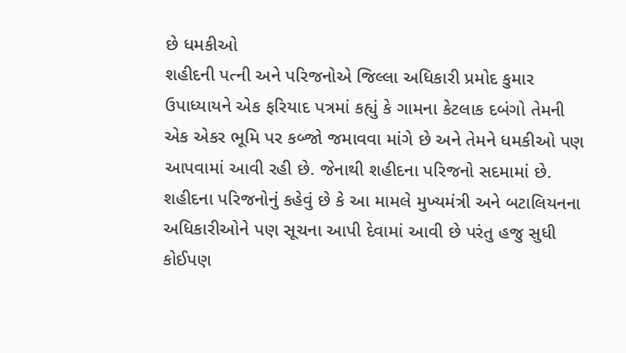છે ધમકીઓ
શહીદની પત્ની અને પરિજનોએ જિલ્લા અધિકારી પ્રમોદ કુમાર ઉપાધ્યાયને એક ફરિયાદ પત્રમાં કહ્યું કે ગામના કેટલાક દબંગો તેમની એક એકર ભૂમિ પર કબ્જો જમાવવા માંગે છે અને તેમને ધમકીઓ પણ આપવામાં આવી રહી છે. જેનાથી શહીદના પરિજનો સદમામાં છે. શહીદના પરિજનોનું કહેવું છે કે આ મામલે મુખ્યમંત્રી અને બટાલિયનના અધિકારીઓને પણ સૂચના આપી દેવામાં આવી છે પરંતુ હજુ સુધી કોઈપણ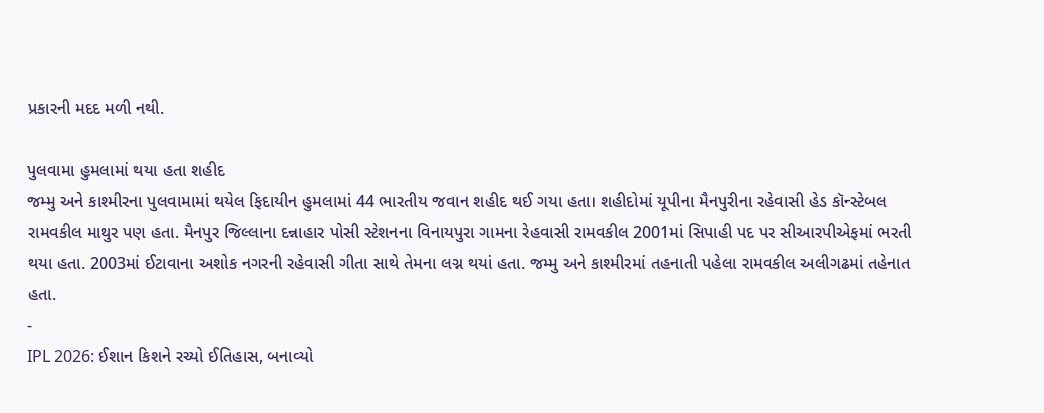પ્રકારની મદદ મળી નથી.

પુલવામા હુમલામાં થયા હતા શહીદ
જમ્મુ અને કાશ્મીરના પુલવામામાં થયેલ ફિદાયીન હુમલામાં 44 ભારતીય જવાન શહીદ થઈ ગયા હતા। શહીદોમાં યૂપીના મૈનપુરીના રહેવાસી હેડ કૉન્સ્ટેબલ રામવકીલ માથુર પણ હતા. મૈનપુર જિલ્લાના દન્નાહાર પોસી સ્ટેશનના વિનાયપુરા ગામના રેહવાસી રામવકીલ 2001માં સિપાહી પદ પર સીઆરપીએફમાં ભરતી થયા હતા. 2003માં ઈટાવાના અશોક નગરની રહેવાસી ગીતા સાથે તેમના લગ્ન થયાં હતા. જમ્મુ અને કાશ્મીરમાં તહનાતી પહેલા રામવકીલ અલીગઢમાં તહેનાત હતા.
-
IPL 2026: ઈશાન કિશને રચ્યો ઈતિહાસ, બનાવ્યો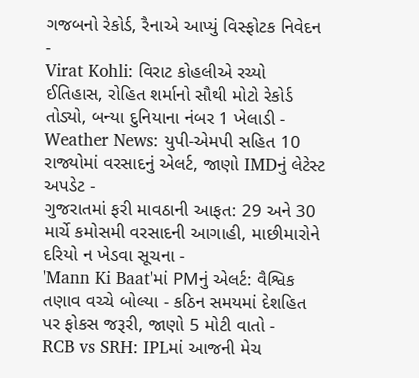ગજબનો રેકોર્ડ, રૈનાએ આપ્યું વિસ્ફોટક નિવેદન -
Virat Kohli: વિરાટ કોહલીએ રચ્યો ઈતિહાસ, રોહિત શર્માનો સૌથી મોટો રેકોર્ડ તોડ્યો, બન્યા દુનિયાના નંબર 1 ખેલાડી -
Weather News: યુપી-એમપી સહિત 10 રાજ્યોમાં વરસાદનું એલર્ટ, જાણો IMDનું લેટેસ્ટ અપડેટ -
ગુજરાતમાં ફરી માવઠાની આફત: 29 અને 30 માર્ચે કમોસમી વરસાદની આગાહી, માછીમારોને દરિયો ન ખેડવા સૂચના -
'Mann Ki Baat'માં PMનું એલર્ટ: વૈશ્વિક તણાવ વચ્ચે બોલ્યા - કઠિન સમયમાં દેશહિત પર ફોકસ જરૂરી, જાણો 5 મોટી વાતો -
RCB vs SRH: IPLમાં આજની મેચ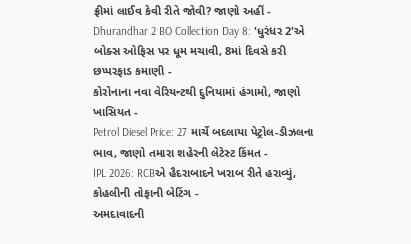ફ્રીમાં લાઈવ કેવી રીતે જોવી? જાણો અહીં -
Dhurandhar 2 BO Collection Day 8: 'ધુરંધર 2'એ બોક્સ ઓફિસ પર ધૂમ મચાવી, 8માં દિવસે કરી છપ્પરફાડ કમાણી -
કોરોનાના નવા વેરિયન્ટથી દુનિયામાં હંગામો, જાણો ખાસિયત -
Petrol Diesel Price: 27 માર્ચે બદલાયા પેટ્રોલ-ડીઝલના ભાવ, જાણો તમારા શહેરની લેટેસ્ટ કિંમત -
IPL 2026: RCBએ હૈદરાબાદને ખરાબ રીતે હરાવ્યું, કોહલીની તોફાની બેટિંગ -
અમદાવાદની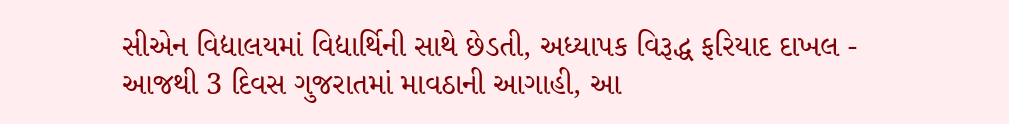સીએન વિદ્યાલયમાં વિદ્યાર્થિની સાથે છેડતી, અધ્યાપક વિરૂદ્ધ ફરિયાદ દાખલ -
આજથી 3 દિવસ ગુજરાતમાં માવઠાની આગાહી, આ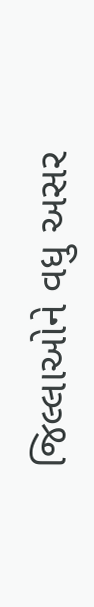જિલ્લાઓને વધુ અસર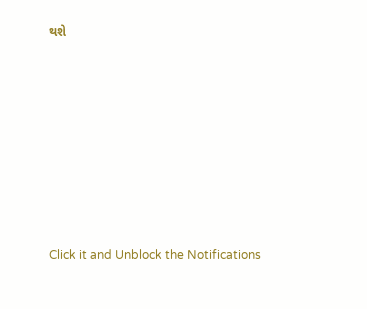થશે








Click it and Unblock the Notifications